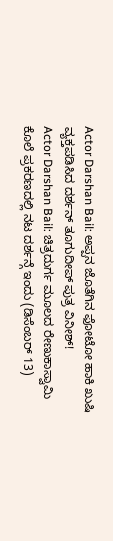Actor Darshan Bail: ಅಪ್ಪನ ಜೊತೆಗಿನ ಫೋಟೋ ಹಾಕಿ ಖುಷಿ ವ್ಯಕ್ತಪಡಿಸಿದ ದರ್ಶನ್ ತೂಗುದೀಪ್ ಪುತ್ರ ವಿನೀಶ್!
Actor Darshan Bail: ಚಿತ್ರದುರ್ಗ ಮೂಲದ ರೇಣುಕಾಸ್ವಾಮಿ ಕೊಲೆ ಪ್ರಕರಣದಲ್ಲಿ ನಟ ದರ್ಶನ್ಗೆ ಇಂದು (ಡಿಸೆಂಬರ್ 13)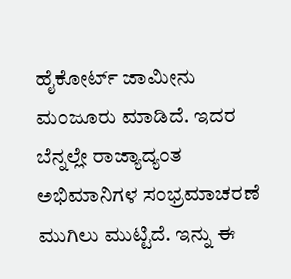ಹೈಕೋರ್ಟ್ ಜಾಮೀನು ಮಂಜೂರು ಮಾಡಿದೆ. ಇದರ ಬೆನ್ನಲ್ಲೇ ರಾಜ್ಯಾದ್ಯಂತ ಅಭಿಮಾನಿಗಳ ಸಂಭ್ರಮಾಚರಣೆ ಮುಗಿಲು ಮುಟ್ಟಿದೆ. ಇನ್ನು ಈ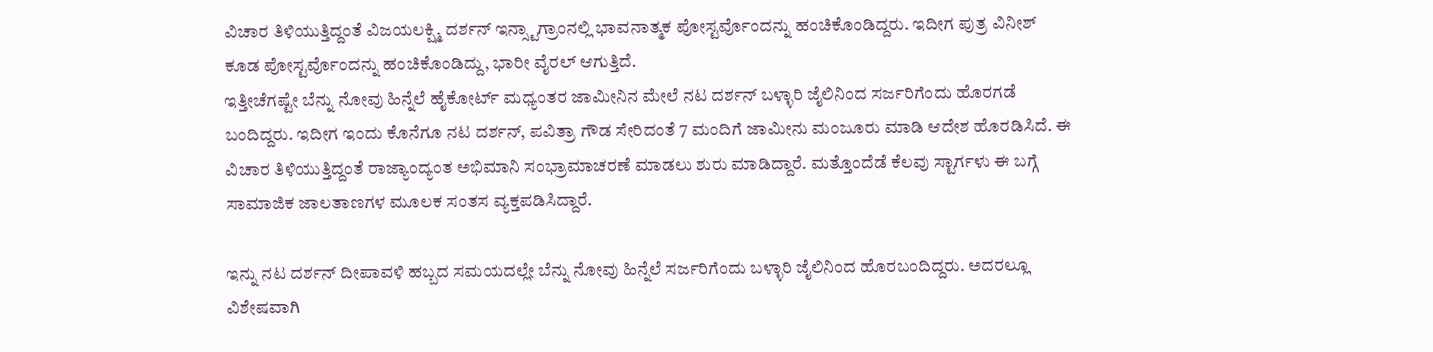ವಿಚಾರ ತಿಳಿಯುತ್ತಿದ್ದಂತೆ ವಿಜಯಲಕ್ಷ್ಮಿ ದರ್ಶನ್ ಇನ್ಸ್ಟಾಗ್ರಾಂನಲ್ಲಿ ಭಾವನಾತ್ಮಕ ಪೋಸ್ಟರ್ವೊಂದನ್ನು ಹಂಚಿಕೊಂಡಿದ್ದರು. ಇದೀಗ ಪುತ್ರ ವಿನೀಶ್ ಕೂಡ ಪೋಸ್ಟರ್ವೊಂದನ್ನು ಹಂಚಿಕೊಂಡಿದ್ದು, ಭಾರೀ ವೈರಲ್ ಆಗುತ್ತಿದೆ.
ಇತ್ತೀಚೆಗಷ್ಟೇ ಬೆನ್ನು ನೋವು ಹಿನ್ನೆಲೆ ಹೈಕೋರ್ಟ್ ಮಧ್ಯಂತರ ಜಾಮೀನಿನ ಮೇಲೆ ನಟ ದರ್ಶನ್ ಬಳ್ಳಾರಿ ಜೈಲಿನಿಂದ ಸರ್ಜರಿಗೆಂದು ಹೊರಗಡೆ ಬಂದಿದ್ದರು. ಇದೀಗ ಇಂದು ಕೊನೆಗೂ ನಟ ದರ್ಶನ್, ಪವಿತ್ರಾ ಗೌಡ ಸೇರಿದಂತೆ 7 ಮಂದಿಗೆ ಜಾಮೀನು ಮಂಜೂರು ಮಾಡಿ ಆದೇಶ ಹೊರಡಿಸಿದೆ. ಈ ವಿಚಾರ ತಿಳಿಯುತ್ತಿದ್ದಂತೆ ರಾಜ್ಯಾಂದ್ಯಂತ ಅಭಿಮಾನಿ ಸಂಭ್ರಾಮಾಚರಣೆ ಮಾಡಲು ಶುರು ಮಾಡಿದ್ದಾರೆ. ಮತ್ತೊಂದೆಡೆ ಕೆಲವು ಸ್ಟಾರ್ಗಳು ಈ ಬಗ್ಗೆ ಸಾಮಾಜಿಕ ಜಾಲತಾಣಗಳ ಮೂಲಕ ಸಂತಸ ವ್ಯಕ್ತಪಡಿಸಿದ್ದಾರೆ.

ಇನ್ನು ನಟ ದರ್ಶನ್ ದೀಪಾವಳಿ ಹಬ್ಬದ ಸಮಯದಲ್ಲೇ ಬೆನ್ನು ನೋವು ಹಿನ್ನೆಲೆ ಸರ್ಜರಿಗೆಂದು ಬಳ್ಳಾರಿ ಜೈಲಿನಿಂದ ಹೊರಬಂದಿದ್ದರು. ಅದರಲ್ಲೂ ವಿಶೇಷವಾಗಿ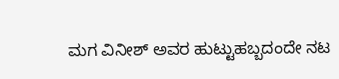ಮಗ ವಿನೀಶ್ ಅವರ ಹುಟ್ಟುಹಬ್ಬದಂದೇ ನಟ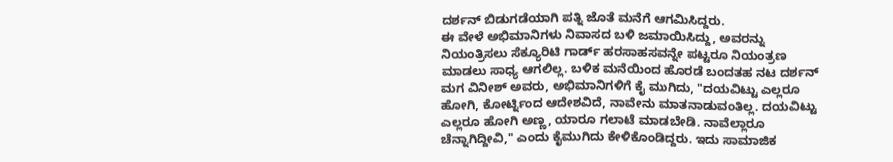ದರ್ಶನ್ ಬಿಡುಗಡೆಯಾಗಿ ಪತ್ನಿ ಜೊತೆ ಮನೆಗೆ ಆಗಮಿಸಿದ್ದರು.
ಈ ವೇಳೆ ಅಭಿಮಾನಿಗಳು ನಿವಾಸದ ಬಳಿ ಜಮಾಯಿಸಿದ್ದು, ಅವರನ್ನು ನಿಯಂತ್ರಿಸಲು ಸೆಕ್ಯೂರಿಟಿ ಗಾರ್ಡ್ ಹರಸಾಹಸವನ್ನೇ ಪಟ್ಟರೂ ನಿಯಂತ್ರಣ ಮಾಡಲು ಸಾಧ್ಯ ಆಗಲಿಲ್ಲ. ಬಳಿಕ ಮನೆಯಿಂದ ಹೊರಡೆ ಬಂದತಹ ನಟ ದರ್ಶನ್ ಮಗ ವಿನೀಶ್ ಅವರು, ಅಭಿಮಾನಿಗಳಿಗೆ ಕೈ ಮುಗಿದು, "ದಯವಿಟ್ಟು ಎಲ್ಲರೂ ಹೋಗಿ, ಕೋರ್ಟ್ನಿಂದ ಆದೇಶವಿದೆ, ನಾವೇನು ಮಾತನಾಡುವಂತಿಲ್ಲ. ದಯವಿಟ್ಟು ಎಲ್ಲರೂ ಹೋಗಿ ಅಣ್ಣ, ಯಾರೂ ಗಲಾಟೆ ಮಾಡಬೇಡಿ. ನಾವೆಲ್ಲಾರೂ ಚೆನ್ನಾಗಿದ್ದೀವಿ," ಎಂದು ಕೈಮುಗಿದು ಕೇಳಿಕೊಂಡಿದ್ದರು. ಇದು ಸಾಮಾಜಿಕ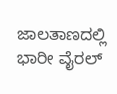ಜಾಲತಾಣದಲ್ಲಿ ಭಾರೀ ವೈರಲ್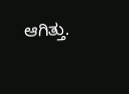ಆಗಿತ್ತು.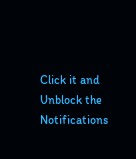Click it and Unblock the Notifications